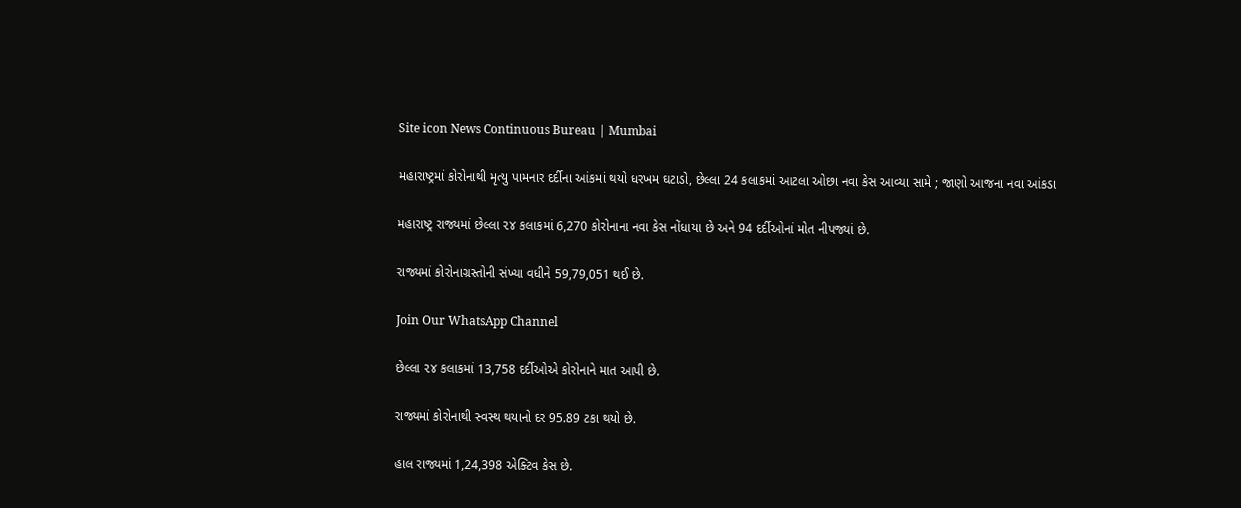Site icon News Continuous Bureau | Mumbai

મહારાષ્ટ્રમાં કોરોનાથી મૃત્યુ પામનાર દર્દીના આંકમાં થયો ધરખમ ઘટાડો, છેલ્લા 24 કલાકમાં આટલા ઓછા નવા કેસ આવ્યા સામે ; જાણો આજના નવા આંકડા

મહારાષ્ટ્ર રાજ્યમાં છેલ્લા ૨૪ કલાકમાં 6,270 કોરોનાના નવા કેસ નોંધાયા છે અને 94 દર્દીઓનાં મોત નીપજ્યાં છે.

રાજ્યમાં કોરોનાગ્રસ્તોની સંખ્યા વધીને 59,79,051 થઈ છે.

Join Our WhatsApp Channel

છેલ્લા ૨૪ કલાકમાં 13,758 દર્દીઓએ કોરોનાને માત આપી છે.

રાજ્યમાં કોરોનાથી સ્વસ્થ થયાનો દર 95.89 ટકા થયો છે.

હાલ રાજ્યમાં 1,24,398 એક્ટિવ કેસ છે.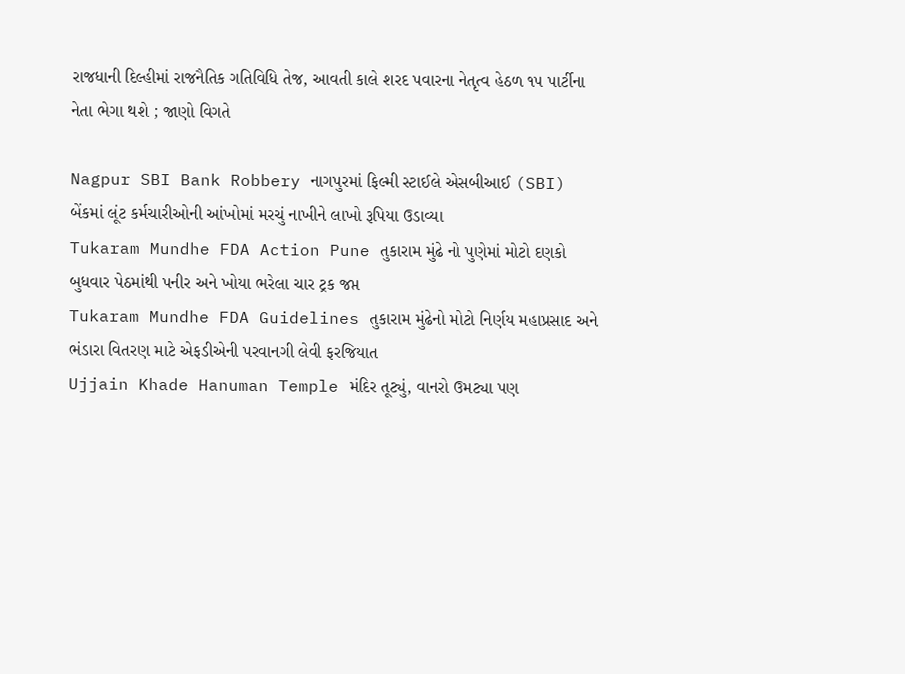રાજધાની દિલ્હીમાં રાજનૈતિક ગતિવિધિ તેજ, આવતી કાલે શરદ પવારના નેતૃત્વ હેઠળ ૧૫ પાર્ટીના નેતા ભેગા થશે ; જાણો વિગતે

Nagpur SBI Bank Robbery નાગપુરમાં ફિલ્મી સ્ટાઈલે એસબીઆઈ (SBI) બેંકમાં લૂંટ કર્મચારીઓની આંખોમાં મરચું નાખીને લાખો રૂપિયા ઉડાવ્યા
Tukaram Mundhe FDA Action Pune તુકારામ મુંઢે નો પુણેમાં મોટો દણકો બુધવાર પેઠમાંથી પનીર અને ખોયા ભરેલા ચાર ટ્રક જપ્ત
Tukaram Mundhe FDA Guidelines તુકારામ મુંઢેનો મોટો નિર્ણય મહાપ્રસાદ અને ભંડારા વિતરણ માટે એફડીએની પરવાનગી લેવી ફરજિયાત
Ujjain Khade Hanuman Temple મંદિર તૂટ્યું, વાનરો ઉમટ્યા પણ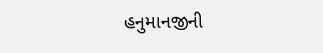હનુમાનજીની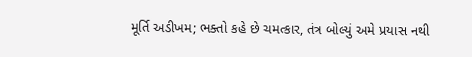મૂર્તિ અડીખમ; ભક્તો કહે છે ચમત્કાર, તંત્ર બોલ્યું અમે પ્રયાસ નથી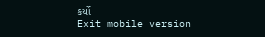કર્યો
Exit mobile version